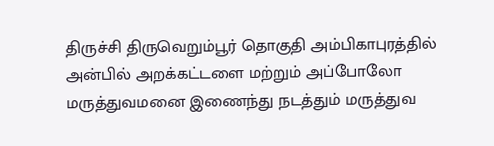திருச்சி திருவெறும்பூர் தொகுதி அம்பிகாபுரத்தில் அன்பில் அறக்கட்டளை மற்றும் அப்போலோ மருத்துவமனை இணைந்து நடத்தும் மருத்துவ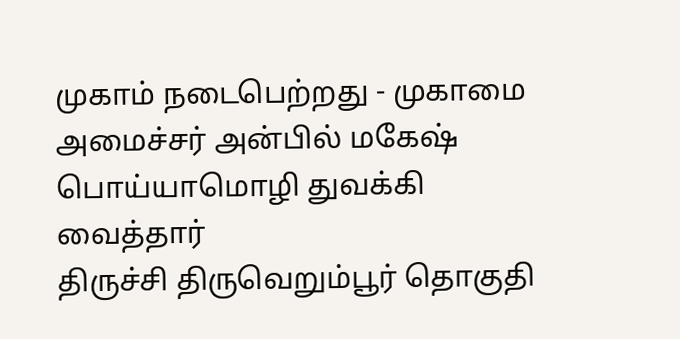முகாம் நடைபெற்றது - முகாமை அமைச்சர் அன்பில் மகேஷ் பொய்யாமொழி துவக்கி வைத்தார்
திருச்சி திருவெறும்பூர் தொகுதி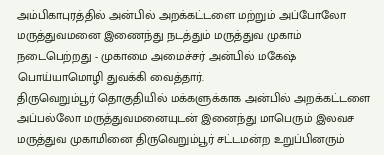அம்பிகாபுரத்தில் அன்பில் அறக்கட்டளை மற்றும் அப்போலோ மருத்துவமனை இணைந்து நடத்தும் மருத்துவ முகாம் நடைபெற்றது - முகாமை அமைச்சர் அன்பில் மகேஷ் பொய்யாமொழி துவக்கி வைத்தார்.
திருவெறும்பூர் தொகுதியில் மக்களுக்காக அன்பில் அறக்கட்டளை அப்பல்லோ மருத்துவமனையுடன் இனைந்து மாபெரும் இலவச மருத்துவ முகாமினை திருவெறும்பூர் சட்டமன்ற உறுப்பினரும்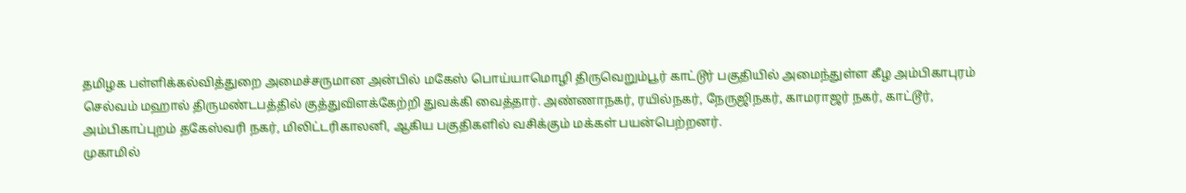தமிழக பள்ளிக்கல்வித்துறை அமைச்சருமான அன்பில் மகேஸ் பொய்யாமொழி திருவெறும்பூர் காட்டூர் பகுதியில் அமைந்துள்ள கீழ அம்பிகாபுரம் செல்வம் மஹால் திருமண்டபத்தில் குத்துவிளக்கேற்றி துவக்கி வைத்தார். அண்ணாநகர், ரயில்நகர், நேருஜிநகர், காமராஜர் நகர், காட்டூர், அம்பிகாப்புறம் தகேஸ்வரி நகர், மிலிட்டரிகாலனி, ஆகிய பகுதிகளில் வசிக்கும் மக்கள் பயன்பெற்றனர்.
முகாமில்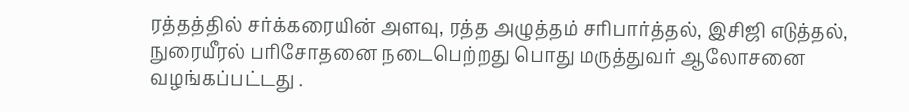ரத்தத்தில் சர்க்கரையின் அளவு, ரத்த அழுத்தம் சரிபார்த்தல், இசிஜி எடுத்தல், நுரையீரல் பரிசோதனை நடைபெற்றது பொது மருத்துவர் ஆலோசனை வழங்கப்பட்டது .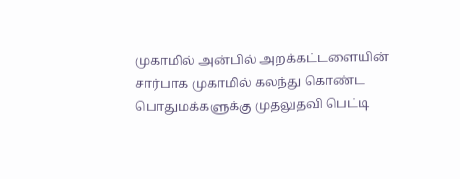முகாமில் அன்பில் அறக்கட்டளையின் சார்பாக முகாமில் கலந்து கொண்ட பொதுமக்களுக்கு முதலுதவி பெட்டி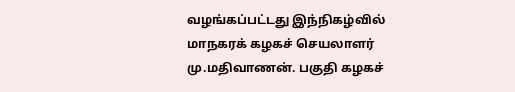வழங்கப்பட்டது இந்நிகழ்வில் மாநகரக் கழகச் செயலாளர் மு.மதிவாணன். பகுதி கழகச்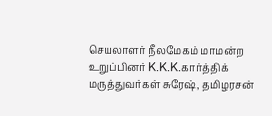செயலாளர் நீலமேகம் மாமன்ற உறுப்பினர் K.K.K.கார்த்திக் மருத்துவர்கள் சுரேஷ், தமிழரசன்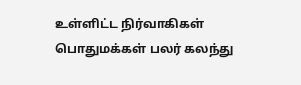உள்ளிட்ட நிர்வாகிகள் பொதுமக்கள் பலர் கலந்து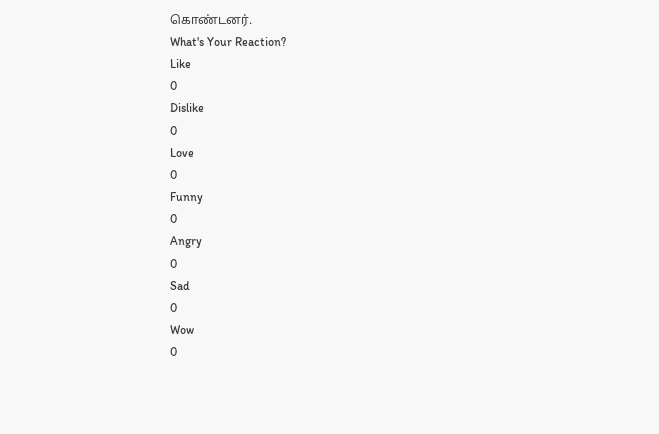கொண்டனர்.
What's Your Reaction?
Like
0
Dislike
0
Love
0
Funny
0
Angry
0
Sad
0
Wow
0